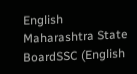English
Maharashtra State BoardSSC (English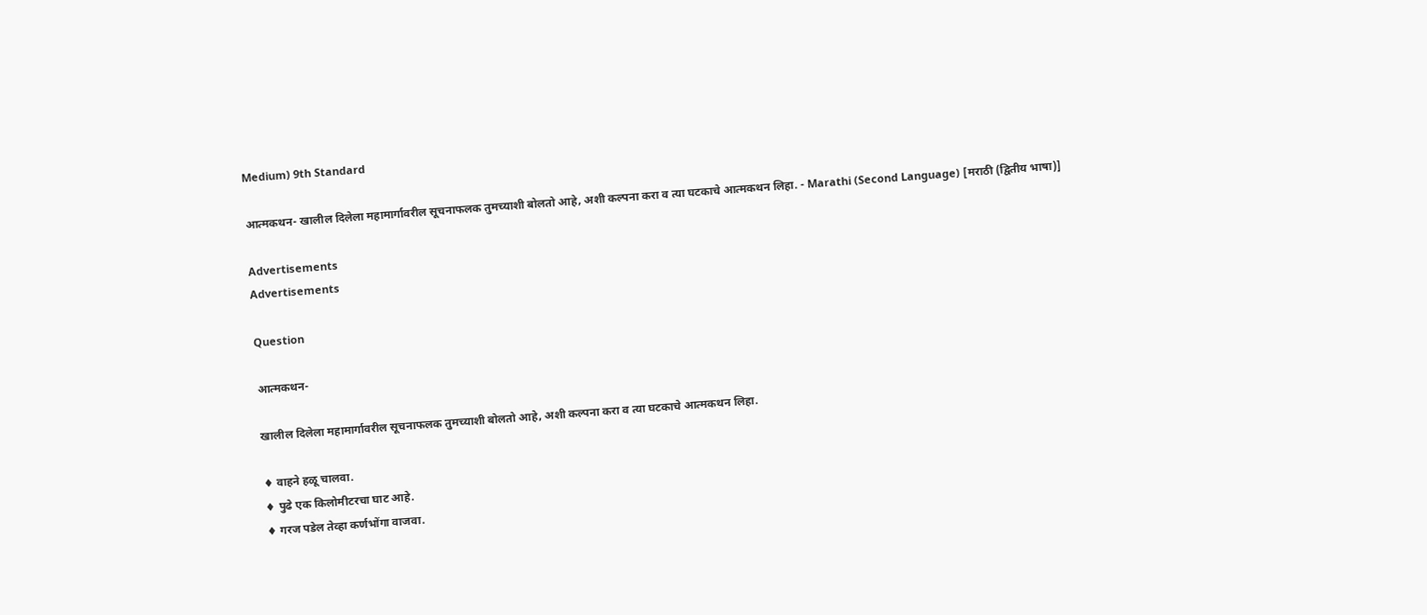Medium) 9th Standard

आत्मकथन- खालील दिलेला महामार्गावरील सूचनाफलक तुमच्याशी बोलतो आहे, अशी कल्पना करा व त्या घटकाचे आत्मकथन लिहा. - Marathi (Second Language) [मराठी (द्वितीय भाषा)]

Advertisements
Advertisements

Question

आत्मकथन-

खालील दिलेला महामार्गावरील सूचनाफलक तुमच्याशी बोलतो आहे, अशी कल्पना करा व त्या घटकाचे आत्मकथन लिहा.

♦ वाहने हळू चालवा.
♦ पुढे एक किलोमीटरचा घाट आहे.
♦ गरज पडेल तेव्हा कर्णभोंगा वाजवा.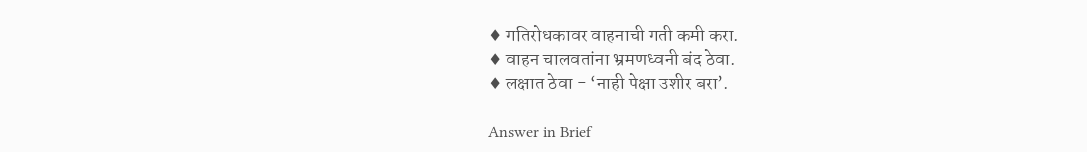♦ गतिरोधकावर वाहनाची गती कमी करा.
♦ वाहन चालवतांना भ्रमणध्वनी बंद ठेवा.
♦ लक्षात ठेवा - ‘नाही पेक्षा उशीर बरा’.

Answer in Brief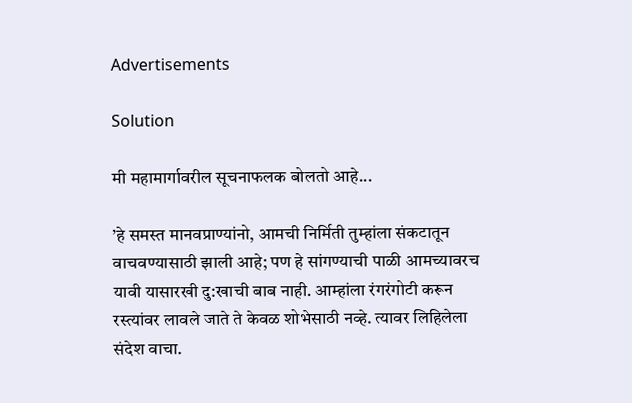Advertisements

Solution

मी महामार्गावरील सूचनाफलक बोलतो आहे...

’हे समस्त मानवप्राण्यांनो, आमची निर्मिती तुम्हांला संकटातून वाचवण्यासाठी झाली आहे; पण हे सांगण्याची पाळी आमच्यावरच यावी यासारखी दु:खाची बाब नाही. आम्हांला रंगरंगोटी करून रस्त्यांवर लावले जाते ते केवळ शोभेसाठी नव्हे. त्यावर लिहिलेला संदेश वाचा.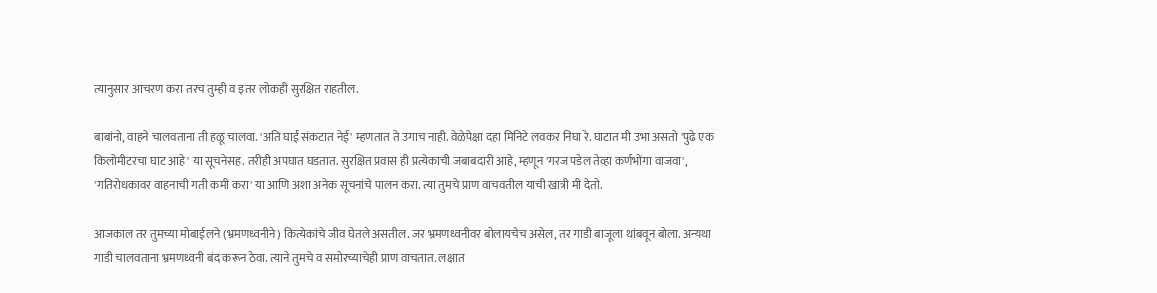त्यानुसार आचरण करा तरच तुम्ही व इतर लोकही सुरक्षित राहतील.

बाबांनो, वाहने चालवताना ती हळू चालवा. 'अति घाई संकटात नेई' म्हणतात ते उगाच नाही. वेळेपेक्षा दहा मिनिटे लवकर निघा रे. घाटात मी उभा असतो 'पुढे एक किलोमीटरचा घाट आहे' या सूचनेसह. तरीही अपघात घडतात. सुरक्षित प्रवास ही प्रत्येकाची जबाबदारी आहे, म्हणून 'गरज पडेल तेव्हा कर्णभोंगा वाजवा', 'गतिरोधकावर वाहनाची गती कमी करा' या आणि अशा अनेक सूचनांचे पालन करा. त्या तुमचे प्राण वाचवतील याची खात्री मी देतो.

आजकाल तर तुमच्या मोबाईलने (भ्रमणध्वनीने) कित्येकांचे जीव घेतले असतील. जर भ्रमणध्वनीवर बोलायचेच असेल, तर गाडी बाजूला थांबवून बोला. अन्यथा गाडी चालवताना भ्रमणध्वनी बंद करून ठेवा. त्याने तुमचे व समोरच्याचेही प्राण वाचतात. लक्षात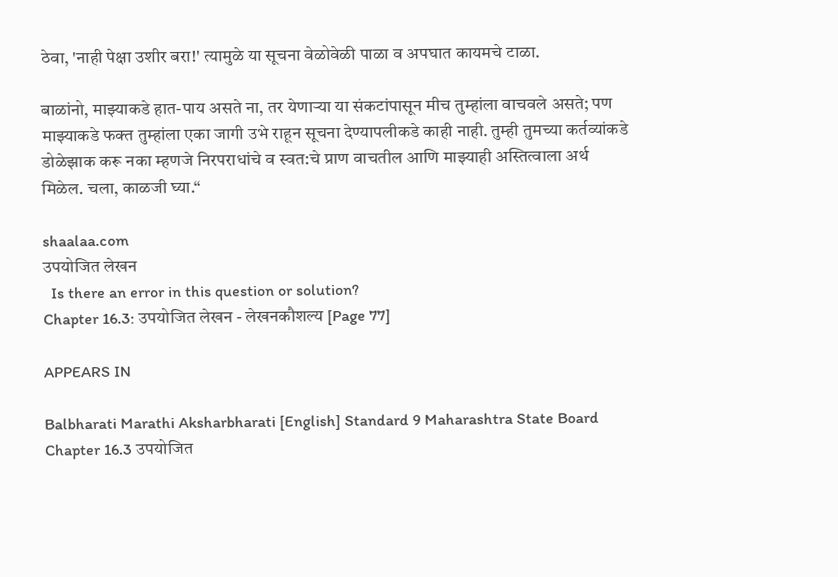ठेवा, 'नाही पेक्षा उशीर बरा!' त्यामुळे या सूचना वेळोवेळी पाळा व अपघात कायमचे टाळा.

बाळांनो, माझ्याकडे हात-पाय असते ना, तर येणाऱ्या या संकटांपासून मीच तुम्हांला वाचवले असते; पण माझ्याकडे फक्त तुम्हांला एका जागी उभे राहून सूचना देण्यापलीकडे काही नाही. तुम्ही तुमच्या कर्तव्यांकडे डोळेझाक करू नका म्हणजे निरपराधांचे व स्वत:चे प्राण वाचतील आणि माझ्याही अस्तित्वाला अर्थ मिळेल. चला, काळजी घ्या.“

shaalaa.com
उपयोजित लेखन
  Is there an error in this question or solution?
Chapter 16.3: उपयोजित लेखन - लेखनकौशल्य [Page 77]

APPEARS IN

Balbharati Marathi Aksharbharati [English] Standard 9 Maharashtra State Board
Chapter 16.3 उपयोजित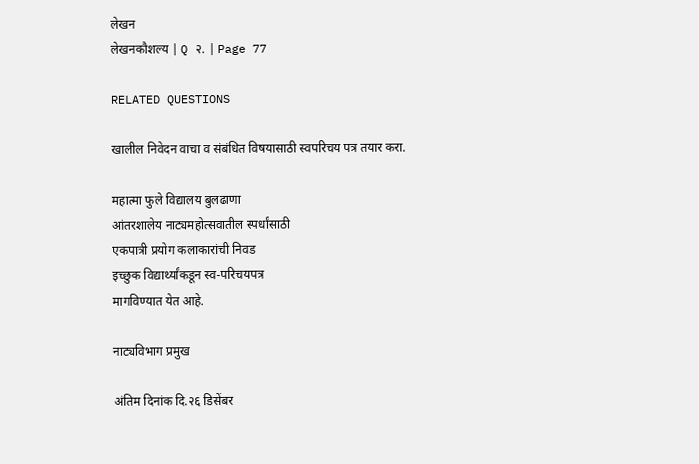लेखन
लेखनकौशल्य | Q २. | Page 77

RELATED QUESTIONS

खालील निवेदन वाचा व संबंधित विषयासाठी स्वपरिचय पत्र तयार करा.

महात्मा फुले विद्यालय बुलढाणा
आंतरशालेय नाट्यमहोत्सवातील स्पर्धांसाठी
एकपात्री प्रयोग कलाकारांची निवड
इच्छुक विद्यार्थ्यांकडून स्व-परिचयपत्र
मागविण्यात येत आहे.

नाट्यविभाग प्रमुख

अंतिम दिनांक दि.२६ डिसेंबर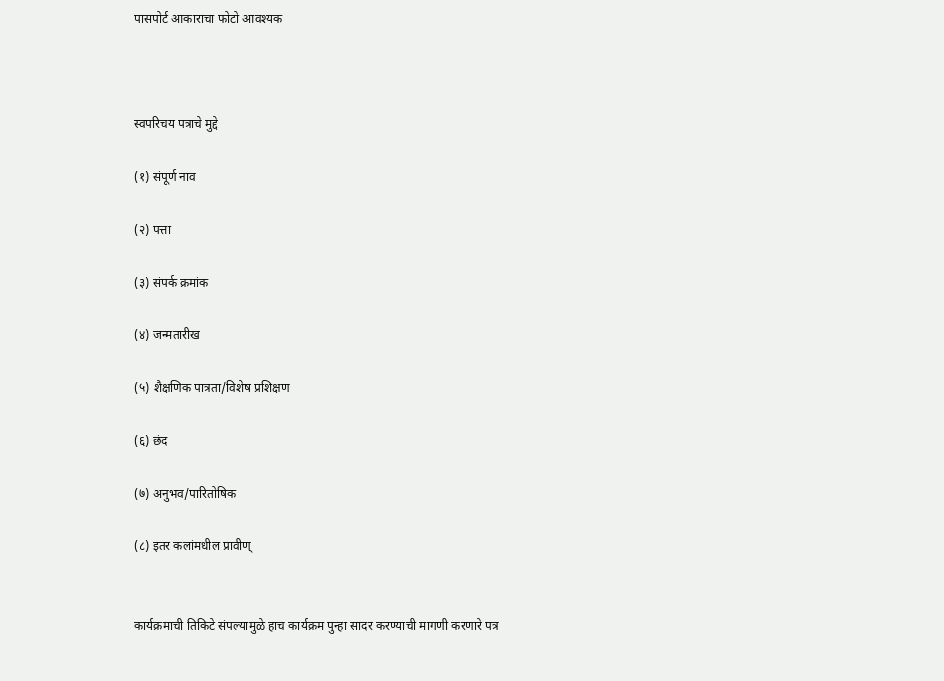पासपोर्ट आकाराचा फोटो आवश्यक



स्वपरिचय पत्राचे मुद्दे

(१) संपूर्ण नाव

(२) पत्ता

(३) संपर्क क्रमांक

(४) जन्मतारीख

(५) शैक्षणिक पात्रता/विशेष प्रशिक्षण

(६) छंद

(७) अनुभव/पारितोषिक

(८) इतर कलांमधील प्रावीण्


कार्यक्रमाची तिकिटे संपल्यामुळे हाच कार्यक्रम पुन्हा सादर करण्याची मागणी करणारे पत्र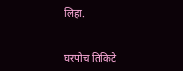लिहा.


घरपोच तिकिटे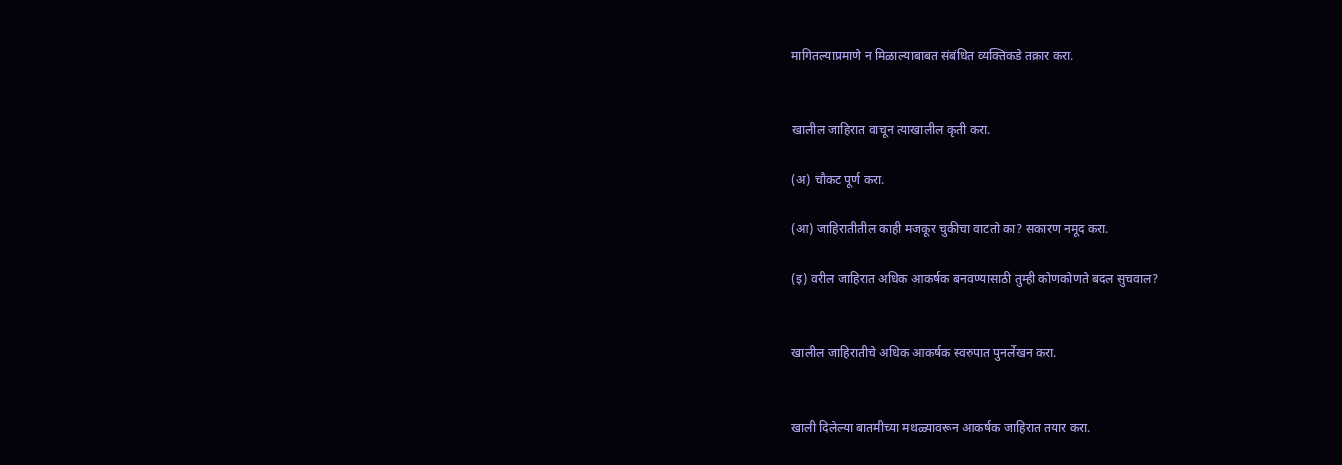मागितल्याप्रमाणे न मिळाल्याबाबत संबंधित व्यक्तिकडे तक्रार करा.


खालील जाहिरात वाचून त्याखालील कृती करा.

(अ) चौकट पूर्ण करा.

(आ) जाहिरातीतील काही मजकूर चुकीचा वाटतो का? सकारण नमूद करा.

(इ) वरील जाहिरात अधिक आकर्षक बनवण्यासाठी तुम्ही कोणकोणते बदल सुचवाल?


खालील जाहिरातीचे अधिक आकर्षक स्वरुपात पुनर्लेखन करा.


खाली दिलेल्या बातमीच्या मथळ्यावरून आकर्षक जाहिरात तयार करा.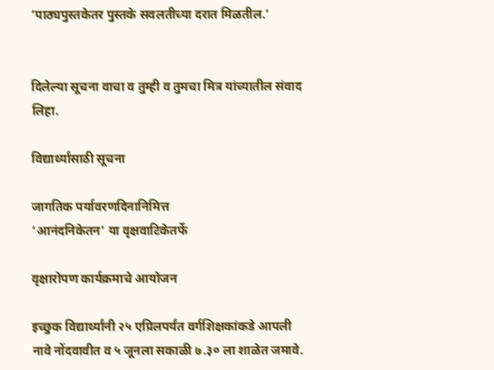‘पाठ्यपुस्तकेतर पुस्तके सवलतीच्या दरात मिळतील.’


दिलेल्या सूचना वाचा व तुम्ही व तुमचा मित्र यांच्यातील संवाद लिहा.

विद्यार्थ्यांसाठी सूचना

जागतिक पर्यावरणदिनानिमित्त
‘आनंदनिकेतन’ या वृक्षवाटिकेतर्फे

वृक्षारोपण कार्यक्रमाचे आयोजन

इच्छुक विद्यार्थ्यांनी २५ एप्रिलपर्यंत वर्गशिक्षकांकडे आपली नावे नोंदवावीत व ५ जूनला सकाळी ७.३० ला शाळेत जमावे.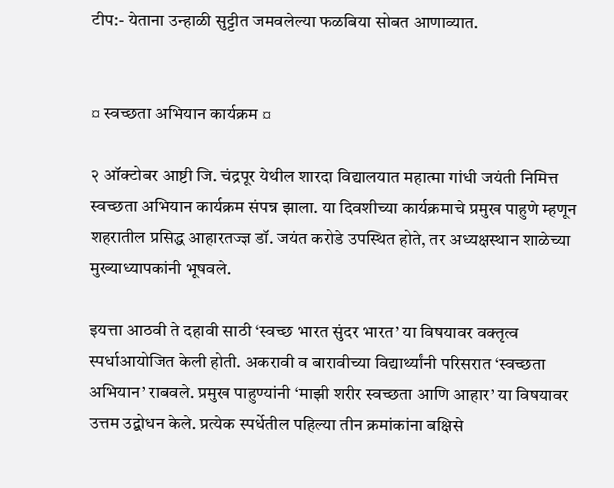टीप:- येताना उन्हाळी सुट्टीत जमवलेल्या फळबिया सोबत आणाव्यात.


¤ स्वच्छता अभियान कार्यक्रम ¤

२ ऑक्टोबर आष्टी जि. चंद्रपूर येथील शारदा विद्यालयात महात्मा गांधी जयंती निमित्त स्वच्छता अभियान कार्यक्रम संपन्न झाला. या दिवशीच्या कार्यक्रमाचे प्रमुख पाहुणे म्हणून शहरातील प्रसिद्ध आहारतज्ज्ञ डॉ. जयंत करोडे उपस्थित होते, तर अध्यक्षस्थान शाळेच्या मुख्याध्यापकांनी भूषवले.

इयत्ता आठवी ते दहावी साठी ‘स्वच्छ भारत सुंदर भारत’ या विषयावर वक्तृत्व स्पर्धाआयोजित केली होती. अकरावी व बारावीच्या विद्यार्थ्यांनी परिसरात ‘स्वच्छता अभियान’ राबवले. प्रमुख पाहुण्यांनी ‘माझी शरीर स्वच्छता आणि आहार’ या विषयावर उत्तम उद्बोधन केले. प्रत्येक स्पर्धेतील पहिल्या तीन क्रमांकांना बक्षिसे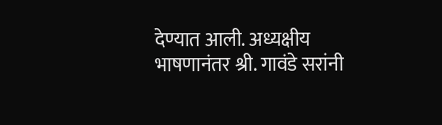देण्यात आली. अध्यक्षीय भाषणानंतर श्री. गावंडे सरांनी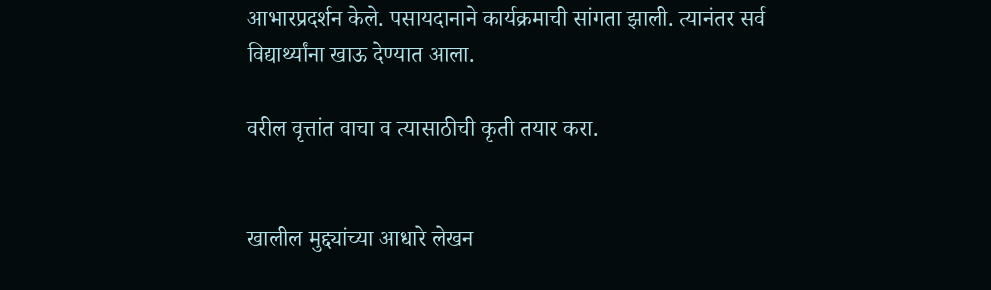आभारप्रदर्शन केले. पसायदानाने कार्यक्रमाची सांगता झाली. त्यानंतर सर्व विद्यार्थ्यांना खाऊ देण्यात आला.

वरील वृत्तांत वाचा व त्यासाठीची कृती तयार करा.


खालील मुद्द्यांच्या आधारे लेखन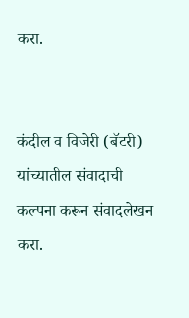करा.


कंदील व विजेरी (बॅटरी) यांच्यातील संवादाची कल्पना करून संवादलेखन करा.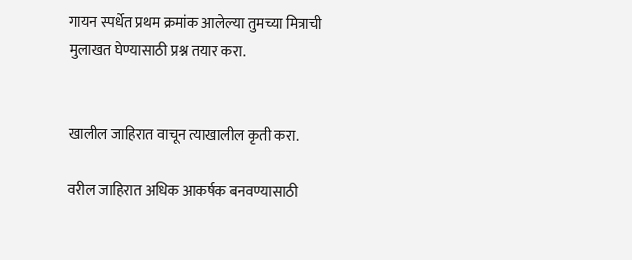गायन स्पर्धेत प्रथम क्रमांक आलेल्या तुमच्या मित्राची मुलाखत घेण्यासाठी प्रश्न तयार करा.


खालील जाहिरात वाचून त्याखालील कृती करा.

वरील जाहिरात अधिक आकर्षक बनवण्यासाठी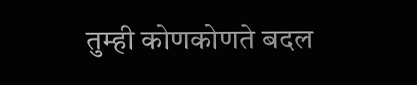तुम्ही कोणकोणते बदल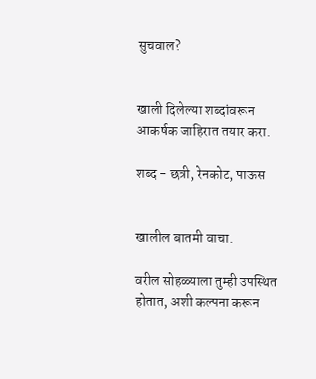सुचवाल?


खाली दिलेल्या शब्दांवरून आकर्षक जाहिरात तयार करा.

शब्द - छत्री, रेनकोट, पाऊस


खालील बातमी वाचा.

वरील सोहळ्याला तुम्ही उपस्थित होतात, अशी कल्पना करून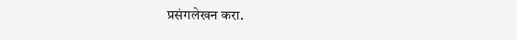प्रसंगलेखन करा.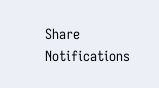Share
Notifications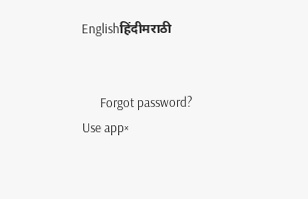Englishहिंदीमराठी


      Forgot password?
Use app×